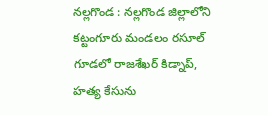నల్లగొండ : నల్లగొండ జిల్లాలోని కట్టంగూరు మండలం రసూల్ గూడలో రాజశేఖర్ కిడ్నాప్, హత్య కేసును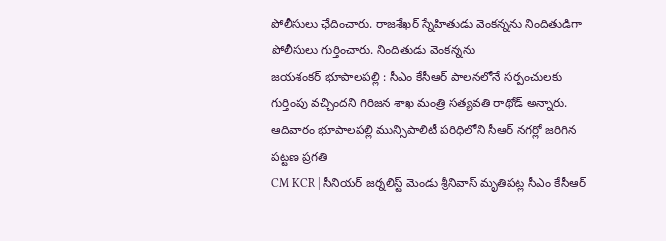పోలీసులు ఛేదించారు. రాజశేఖర్ స్నేహితుడు వెంకన్నను నిందితుడిగా పోలీసులు గుర్తించారు. నిందితుడు వెంకన్నను
జయశంకర్ భూపాలపల్లి : సీఎం కేసీఆర్ పాలనలోనే సర్పంచులకు గుర్తింపు వచ్చిందని గిరిజన శాఖ మంత్రి సత్యవతి రాథోడ్ అన్నారు. ఆదివారం భూపాలపల్లి మున్సిపాలిటీ పరిధిలోని సీఆర్ నగర్లో జరిగిన పట్టణ ప్రగతి
CM KCR | సీనియర్ జర్నలిస్ట్ మెండు శ్రీనివాస్ మృతిపట్ల సీఎం కేసీఆర్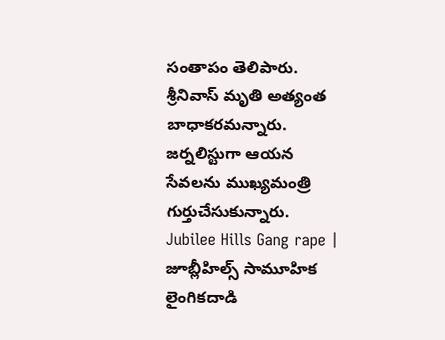సంతాపం తెలిపారు. శ్రీనివాస్ మృతి అత్యంత బాధాకరమన్నారు. జర్నలిస్టుగా ఆయన సేవలను ముఖ్యమంత్రి గుర్తుచేసుకున్నారు.
Jubilee Hills Gang rape | జూబ్లీహిల్స్ సామూహిక లైంగికదాడి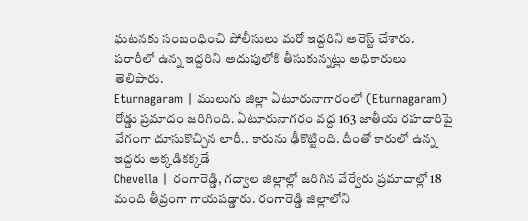ఘటనకు సంబంధించి పోలీసులు మరో ఇద్దరిని అరెస్ట్ చేశారు. పరారీలో ఉన్న ఇద్దరిని అదుపులోకి తీసుకున్నట్లు అధికారులు తెలిపారు.
Eturnagaram | ములుగు జిల్లా ఏటూరునాగారంలో (Eturnagaram) రోడ్డు ప్రమాదం జరిగింది. ఏటూరునాగరం వద్ద 163 జాతీయ రహదారిపై వేగంగా దూసుకొచ్చిన లారీ.. కారును ఢీకొట్టింది. దీంతో కారులో ఉన్న ఇద్దరు అక్కడికక్కడే
Chevella | రంగారెడ్డి, గద్వాల జిల్లాల్లో జరిగిన వేర్వేరు ప్రమాదాల్లో 18 మంది తీవ్రంగా గాయపడ్డారు. రంగారెడ్డి జిల్లాలోని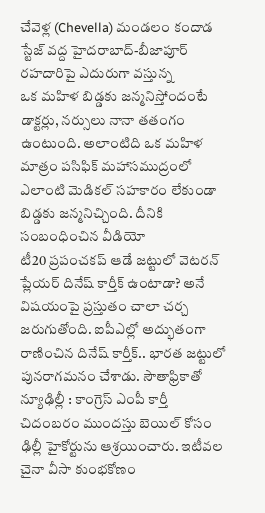చేవెళ్ల (Chevella) మండలం కందాడ స్టేజ్ వద్ద హైదరాబాద్-బీజాపూర్ రహదారిపై ఎదురుగా వస్తున్న
ఒక మహిళ బిడ్డకు జన్మనిస్తోందంటే డాక్టర్లు, నర్సులు నానా తతంగం ఉంటుంది. అలాంటిది ఒక మహిళ మాత్రం పసిఫిక్ మహాసముద్రంలో ఎలాంటి మెడికల్ సహకారం లేకుండా బిడ్డకు జన్మనిచ్చింది. దీనికి సంబంధించిన వీడియో
టీ20 ప్రపంచకప్ ఆడే జట్టులో వెటరన్ ప్లేయర్ దినేష్ కార్తీక్ ఉంటాడా? అనే విషయంపై ప్రస్తుతం చాలా చర్చ జరుగుతోంది. ఐపీఎల్లో అద్భుతంగా రాణించిన దినేష్ కార్తీక్.. భారత జట్టులో పునరాగమనం చేశాడు. సౌతాఫ్రికాతో
న్యూఢిల్లీ : కాంగ్రెస్ ఎంపీ కార్తీ చిదంబరం ముందస్తు బెయిల్ కోసం ఢిల్లీ హైకోర్టును ఆశ్రయించారు. ఇటీవల చైనా వీసా కుంభకోణం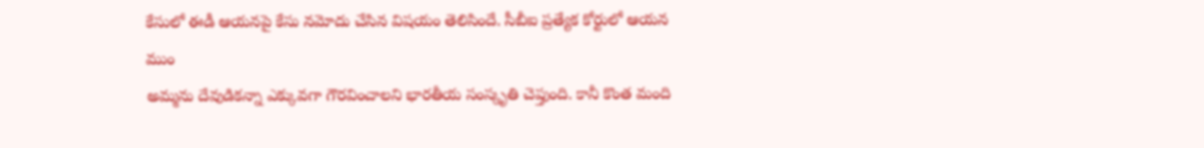కేసులో ఈడీ ఆయనపై కేసు నమోదు చేసిన విషయం తెలిసిందే. సీబీఐ ప్రత్యేక కోర్టులో ఆయన ముం
అమ్మను దేవుడికన్నా ఎక్కువగా గౌరవించాలని భారతీయ సంస్కృతి చెప్తుంది. కానీ కొంత మంది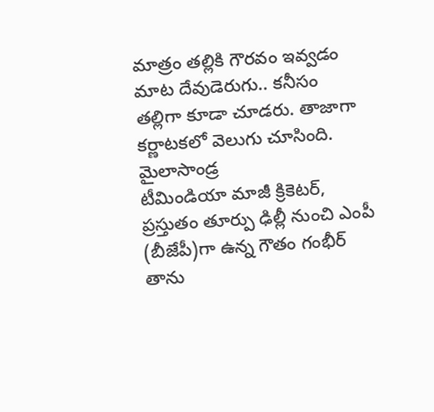మాత్రం తల్లికి గౌరవం ఇవ్వడం మాట దేవుడెరుగు.. కనీసం తల్లిగా కూడా చూడరు. తాజాగా కర్ణాటకలో వెలుగు చూసింది. మైలాసాండ్ర
టీమిండియా మాజీ క్రికెటర్, ప్రస్తుతం తూర్పు ఢిల్లీ నుంచి ఎంపీ (బీజేపీ)గా ఉన్న గౌతం గంభీర్ తాను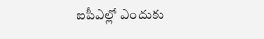ఐపీఎల్లో ఎందుకు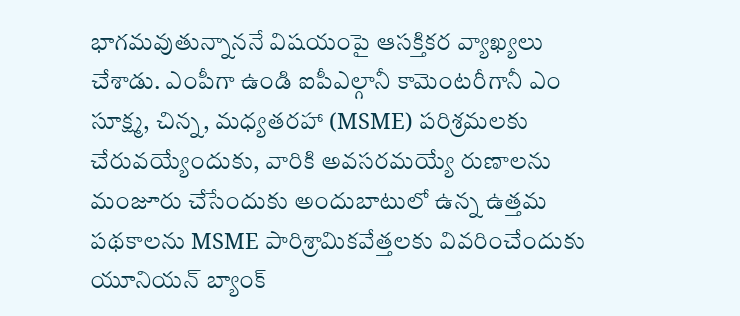భాగమవుతున్నాననే విషయంపై ఆసక్తికర వ్యాఖ్యలు చేశాడు. ఎంపీగా ఉండి ఐపీఎల్గానీ కామెంటరీగానీ ఎం
సూక్ష్మ, చిన్న, మధ్యతరహా (MSME) పరిశ్రమలకు చేరువయ్యేందుకు, వారికి అవసరమయ్యే రుణాలను మంజూరు చేసేందుకు అందుబాటులో ఉన్న ఉత్తమ పథకాలను MSME పారిశ్రామికవేత్తలకు వివరించేందుకు యూనియన్ బ్యాంక్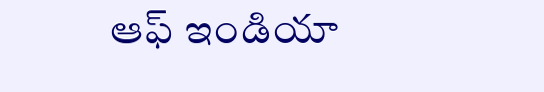ఆఫ్ ఇండియా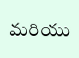మరియు